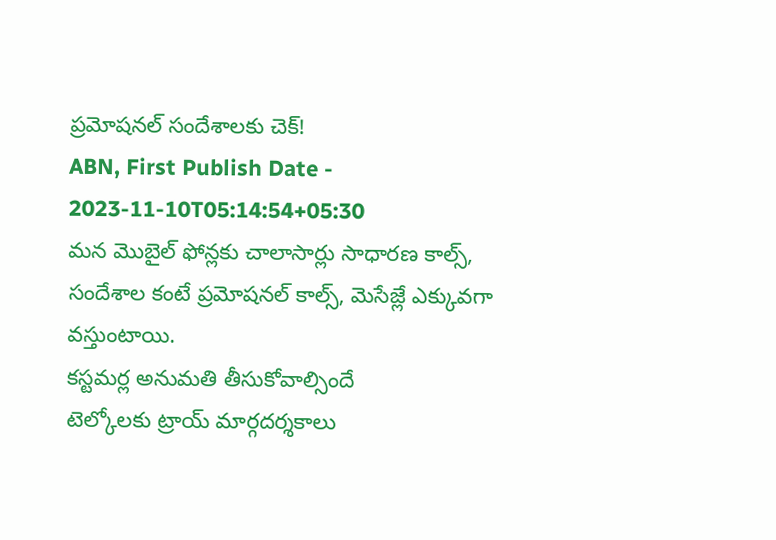ప్రమోషనల్ సందేశాలకు చెక్!
ABN, First Publish Date - 2023-11-10T05:14:54+05:30
మన మొబైల్ ఫోన్లకు చాలాసార్లు సాధారణ కాల్స్, సందేశాల కంటే ప్రమోషనల్ కాల్స్, మెసేజ్లే ఎక్కువగా వస్తుంటాయి.
కస్టమర్ల అనుమతి తీసుకోవాల్సిందే
టెల్కోలకు ట్రాయ్ మార్గదర్శకాలు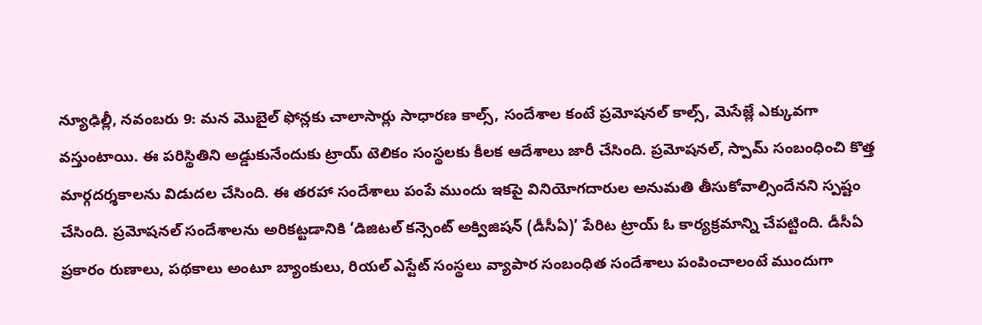న్యూఢిల్లీ, నవంబరు 9: మన మొబైల్ ఫోన్లకు చాలాసార్లు సాధారణ కాల్స్, సందేశాల కంటే ప్రమోషనల్ కాల్స్, మెసేజ్లే ఎక్కువగా వస్తుంటాయి. ఈ పరిస్థితిని అడ్డుకునేందుకు ట్రాయ్ టెలికం సంస్థలకు కీలక ఆదేశాలు జారీ చేసింది. ప్రమోషనల్, స్పామ్ సంబంధించి కొత్త మార్గదర్శకాలను విడుదల చేసింది. ఈ తరహా సందేశాలు పంపే ముందు ఇకపై వినియోగదారుల అనుమతి తీసుకోవాల్సిందేనని స్పష్టం చేసింది. ప్రమోషనల్ సందేశాలను అరికట్టడానికి ‘డిజిటల్ కన్సెంట్ అక్విజిషన్ (డీసీఏ)’ పేరిట ట్రాయ్ ఓ కార్యక్రమాన్ని చేపట్టింది. డీసీఏ ప్రకారం రుణాలు, పథకాలు అంటూ బ్యాంకులు, రియల్ ఎస్టేట్ సంస్థలు వ్యాపార సంబంధిత సందేశాలు పంపించాలంటే ముందుగా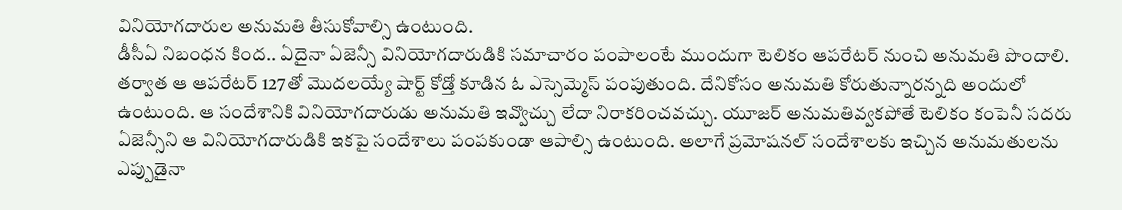వినియోగదారుల అనుమతి తీసుకోవాల్సి ఉంటుంది.
డీసీఏ నిబంధన కింద.. ఏదైనా ఏజెన్సీ వినియోగదారుడికి సమాచారం పంపాలంటే ముందుగా టెలికం ఆపరేటర్ నుంచి అనుమతి పొందాలి. తర్వాత ఆ ఆపరేటర్ 127తో మొదలయ్యే షార్ట్ కోడ్తో కూడిన ఓ ఎస్సెమ్మెస్ పంపుతుంది. దేనికోసం అనుమతి కోరుతున్నారన్నది అందులో ఉంటుంది. ఆ సందేశానికి వినియోగదారుడు అనుమతి ఇవ్వొచ్చు లేదా నిరాకరించవచ్చు. యూజర్ అనుమతివ్వకపోతే టెలికం కంపెనీ సదరు ఏజెన్సీని ఆ వినియోగదారుడికి ఇకపై సందేశాలు పంపకుండా ఆపాల్సి ఉంటుంది. అలాగే ప్రమోషనల్ సందేశాలకు ఇచ్చిన అనుమతులను ఎప్పుడైనా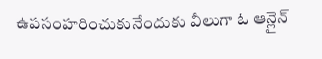ఉపసంహరించుకునేందుకు వీలుగా ఓ ఆన్లైన్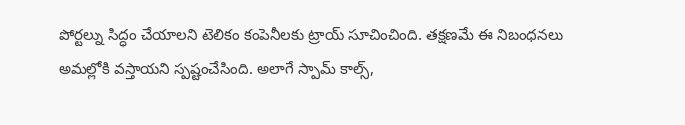పోర్టల్ను సిద్ధం చేయాలని టెలికం కంపెనీలకు ట్రాయ్ సూచించింది. తక్షణమే ఈ నిబంధనలు అమల్లోకి వస్తాయని స్పష్టంచేసింది. అలాగే స్పామ్ కాల్స్,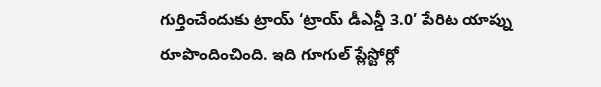గుర్తించేందుకు ట్రాయ్ ‘ట్రాయ్ డీఎన్డీ 3.0’ పేరిట యాప్ను రూపొందించింది. ఇది గూగుల్ ప్లేస్టోర్లో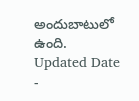అందుబాటులో ఉంది.
Updated Date -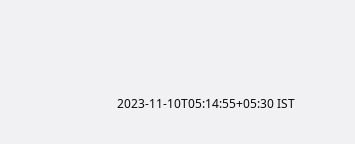2023-11-10T05:14:55+05:30 IST